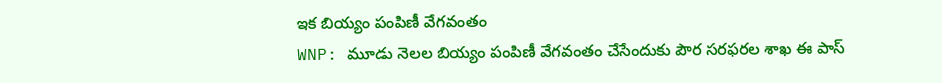ఇక బియ్యం పంపిణీ వేగవంతం
WNP: మూడు నెలల బియ్యం పంపిణీ వేగవంతం చేసేందుకు పౌర సరఫరల శాఖ ఈ పాస్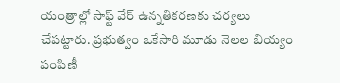యంత్రాల్లో సాఫ్ట్ వేర్ ఉన్నతికరణకు చర్యలు చేపట్టారు. ప్రభుత్వం ఒకేసారి మూడు నెలల బియ్యం పంపిణీ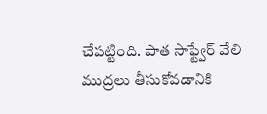చేపట్టింది. పాత సాఫ్ట్వేర్ వేలి ముద్రలు తీసుకోవడానికి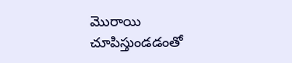మొరాయి చూపిస్తుండడంతో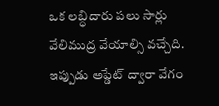ఒక లబ్ధిదారు పలు సార్లు వేలిముద్ర వేయాల్సి వచ్చేది. ఇప్పుడు అప్డేట్ ద్వారా వేగం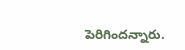పెరిగిందన్నారు.